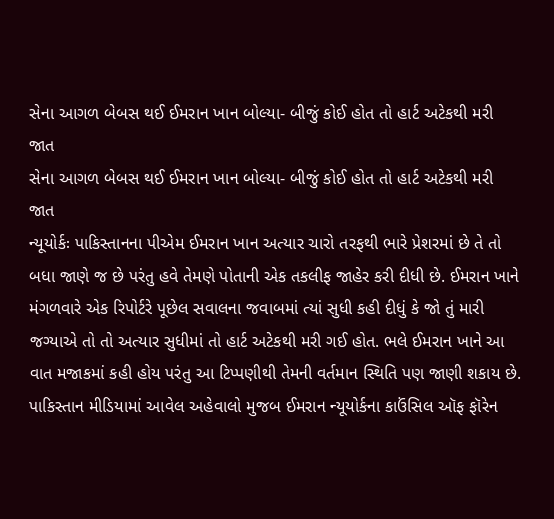સેના આગળ બેબસ થઈ ઈમરાન ખાન બોલ્યા- બીજું કોઈ હોત તો હાર્ટ અટેકથી મરી જાત
સેના આગળ બેબસ થઈ ઈમરાન ખાન બોલ્યા- બીજું કોઈ હોત તો હાર્ટ અટેકથી મરી જાત
ન્યૂયોર્કઃ પાકિસ્તાનના પીએમ ઈમરાન ખાન અત્યાર ચારો તરફથી ભારે પ્રેશરમાં છે તે તો બધા જાણે જ છે પરંતુ હવે તેમણે પોતાની એક તકલીફ જાહેર કરી દીધી છે. ઈમરાન ખાને મંગળવારે એક રિપોર્ટરે પૂછેલ સવાલના જવાબમાં ત્યાં સુધી કહી દીધું કે જો તું મારી જગ્યાએ તો તો અત્યાર સુધીમાં તો હાર્ટ અટેકથી મરી ગઈ હોત. ભલે ઈમરાન ખાને આ વાત મજાકમાં કહી હોય પરંતુ આ ટિપ્પણીથી તેમની વર્તમાન સ્થિતિ પણ જાણી શકાય છે. પાકિસ્તાન મીડિયામાં આવેલ અહેવાલો મુજબ ઈમરાન ન્યૂયોર્કના કાઉંસિલ ઑફ ફૉરેન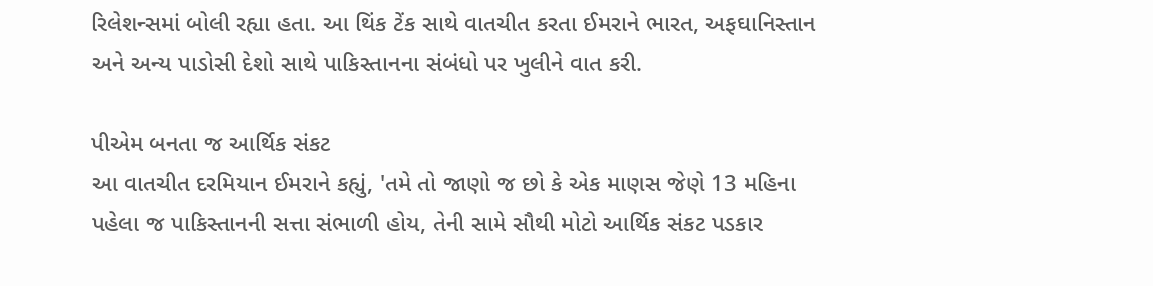રિલેશન્સમાં બોલી રહ્યા હતા. આ થિંક ટેંક સાથે વાતચીત કરતા ઈમરાને ભારત, અફઘાનિસ્તાન અને અન્ય પાડોસી દેશો સાથે પાકિસ્તાનના સંબંધો પર ખુલીને વાત કરી.

પીએમ બનતા જ આર્થિક સંકટ
આ વાતચીત દરમિયાન ઈમરાને કહ્યું, 'તમે તો જાણો જ છો કે એક માણસ જેણે 13 મહિના પહેલા જ પાકિસ્તાનની સત્તા સંભાળી હોય, તેની સામે સૌથી મોટો આર્થિક સંકટ પડકાર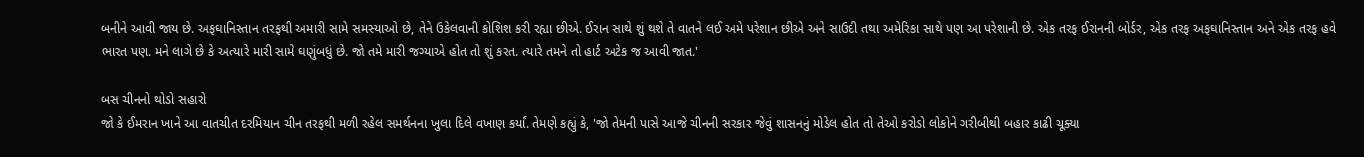બનીને આવી જાય છે. અફઘાનિસ્તાન તરફથી અમારી સામે સમસ્યાઓ છે, તેને ઉકેલવાની કોશિશ કરી રહ્યા છીએ. ઈરાન સાથે શું થશે તે વાતને લઈ અમે પરેશાન છીએ અને સાઉદી તથા અમેરિકા સાથે પણ આ પરેશાની છે. એક તરફ ઈરાનની બોર્ડર, એક તરફ અફઘાનિસ્તાન અને એક તરફ હવે ભારત પણ. મને લાગે છે કે અત્યારે મારી સામે ઘણુંબધું છે. જો તમે મારી જગ્યાએ હોત તો શું કરત. ત્યારે તમને તો હાર્ટ અટેક જ આવી જાત.'

બસ ચીનનો થોડો સહારો
જો કે ઈમરાન ખાને આ વાતચીત દરમિયાન ચીન તરફથી મળી રહેલ સમર્થનના ખુલા દિલે વખાણ કર્યાં. તેમણે કહ્યું કે, 'જો તેમની પાસે આજે ચીનની સરકાર જેવું શાસનનું મોડેલ હોત તો તેઓ કરોડો લોકોને ગરીબીથી બહાર કાઢી ચૂક્યા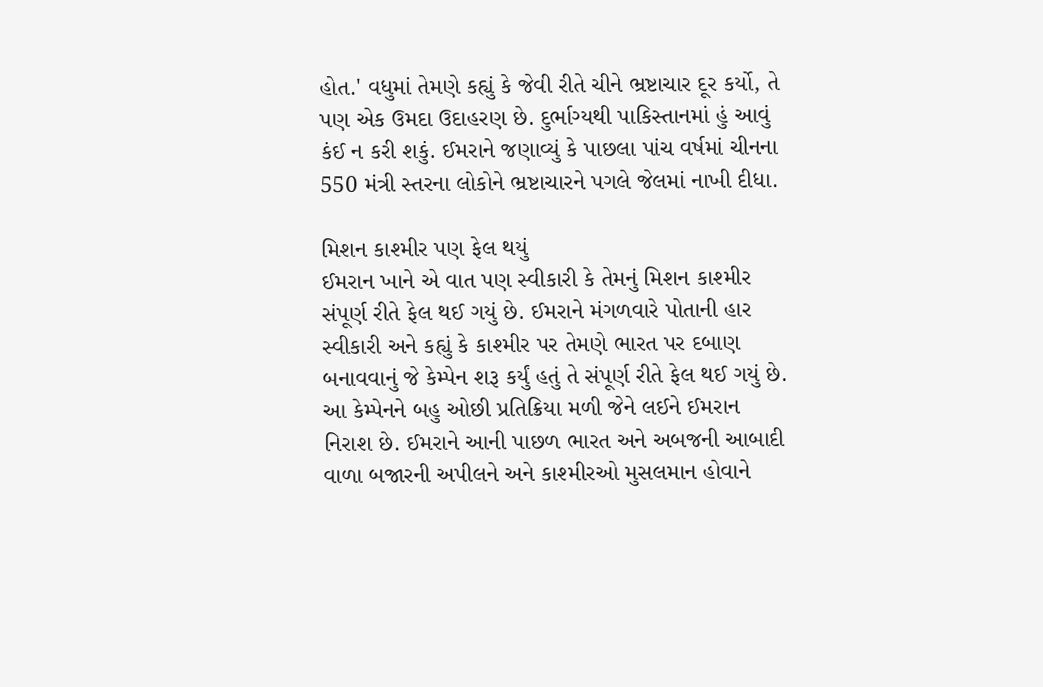હોત.' વધુમાં તેમણે કહ્યું કે જેવી રીતે ચીને ભ્રષ્ટાચાર દૂર કર્યો, તે પણ એક ઉમદા ઉદાહરણ છે. દુર્ભાગ્યથી પાકિસ્તાનમાં હું આવું કંઈ ન કરી શકું. ઈમરાને જણાવ્યું કે પાછલા પાંચ વર્ષમાં ચીનના 550 મંત્રી સ્તરના લોકોને ભ્રષ્ટાચારને પગલે જેલમાં નાખી દીધા.

મિશન કાશ્મીર પણ ફેલ થયું
ઈમરાન ખાને એ વાત પણ સ્વીકારી કે તેમનું મિશન કાશ્મીર સંપૂર્ણ રીતે ફેલ થઈ ગયું છે. ઈમરાને મંગળવારે પોતાની હાર સ્વીકારી અને કહ્યું કે કાશ્મીર પર તેમણે ભારત પર દબાણ બનાવવાનું જે કેમ્પેન શરૂ કર્યું હતું તે સંપૂર્ણ રીતે ફેલ થઈ ગયું છે. આ કેમ્પેનને બહુ ઓછી પ્રતિક્રિયા મળી જેને લઈને ઈમરાન નિરાશ છે. ઈમરાને આની પાછળ ભારત અને અબજની આબાદી વાળા બજારની અપીલને અને કાશ્મીરઓ મુસલમાન હોવાને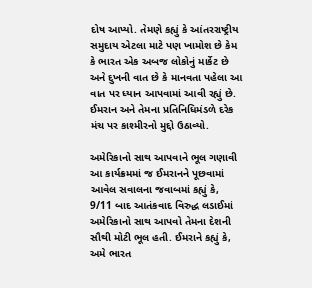દોષ આપ્યો. તેમણે કહ્યું કે આંતરરાષ્ટ્રીય સમુદાય એટલા માટે પણ ખામોશ છે કેમ કે ભારત એક અબજ લોકોનું માર્કેટ છે અને દુખની વાત છે કે માનવતા પહેલા આ વાત પર ધ્યાન આપવામાં આવી રહ્યું છે. ઈમરાન અને તેમના પ્રતિનિધિમંડળે દરેક મંચ પર કાશ્મીરનો મુદ્દો ઉઠાવ્યો.

અમેરિકાનો સાથ આપવાને ભૂલ ગણાવી
આ કાર્યક્રમમાં જ ઈમરાનને પૂછવામાં આવેલ સવાલના જવાબમાં કહ્યું કે, 9/11 બાદ આતંકવાદ વિરુદ્ધ લડાઈમાં અમેરિકાનો સાથ આપવો તેમના દેશની સૌથી મોટી ભૂલ હતી. ઈમરાને કહ્યું કે, અમે ભારત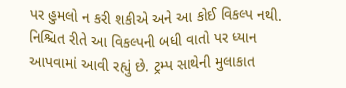પર હુમલો ન કરી શકીએ અને આ કોઈ વિકલ્પ નથી. નિશ્ચિત રીતે આ વિકલ્પની બધી વાતો પર ધ્યાન આપવામાં આવી રહ્યું છે. ટ્રમ્પ સાથેની મુલાકાત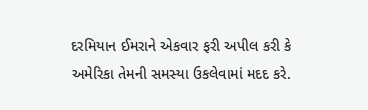દરમિયાન ઈમરાને એકવાર ફરી અપીલ કરી કે અમેરિકા તેમની સમસ્યા ઉકલેવામાં મદદ કરે.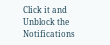Click it and Unblock the Notifications